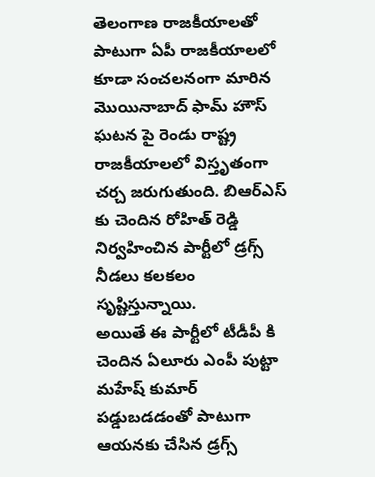తెలంగాణ రాజకీయాలతో పాటుగా ఏపీ రాజకీయాలలో కూడా సంచలనంగా మారిన మొయినాబాద్ ఫామ్ హౌస్ ఘటన పై రెండు రాష్ట్ర రాజకీయాలలో విస్తృతంగా చర్చ జరుగుతుంది. బిఆర్ఎస్ కు చెందిన రోహిత్ రెడ్డి నిర్వహించిన పార్టీలో డ్రగ్స్ నీడలు కలకలం సృష్టిస్తున్నాయి.
అయితే ఈ పార్టీలో టీడీపీ కి చెందిన ఏలూరు ఎంపీ పుట్టా మహేష్ కుమార్ పడ్డుబడడంతో పాటుగా ఆయనకు చేసిన డ్రగ్స్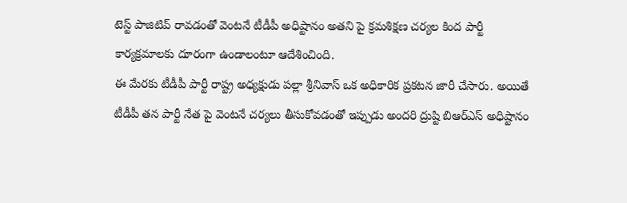టెస్ట్ పాజిటివ్ రావడంతో వెంటనే టీడీపీ అధిష్టానం అతని పై క్రమశిక్షణ చర్యల కింద పార్టీ కార్యక్రమాలకు దూరంగా ఉండాలంటూ ఆదేశించింది.
ఈ మేరకు టీడీపీ పార్టీ రాష్ట్ర అధ్యక్షుడు పల్లా శ్రీనివాస్ ఒక అధికారిక ప్రకటన జారీ చేసారు. అయితే టీడీపీ తన పార్టీ నేత పై వెంటనే చర్యలు తీసుకోవడంతో ఇప్పుడు అందరి ద్రుష్టి బిఆర్ఎస్ అధిష్టానం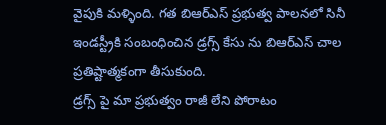వైపుకి మళ్ళింది. గత బిఆర్ఎస్ ప్రభుత్వ పాలనలో సినీ ఇండస్ట్రీకి సంబంధించిన డ్రగ్స్ కేసు ను బిఆర్ఎస్ చాల ప్రతిష్టాత్మకంగా తీసుకుంది.
డ్రగ్స్ పై మా ప్రభుత్వం రాజీ లేని పోరాటం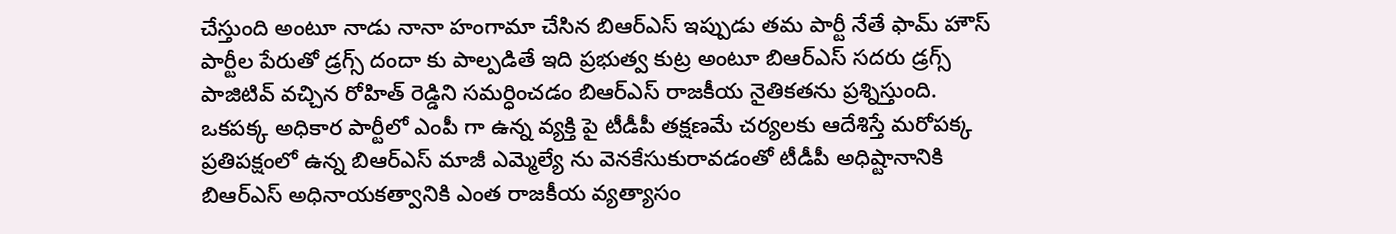చేస్తుంది అంటూ నాడు నానా హంగామా చేసిన బిఆర్ఎస్ ఇప్పుడు తమ పార్టీ నేతే ఫామ్ హౌస్ పార్టీల పేరుతో డ్రగ్స్ దందా కు పాల్పడితే ఇది ప్రభుత్వ కుట్ర అంటూ బిఆర్ఎస్ సదరు డ్రగ్స్ పాజిటివ్ వచ్చిన రోహిత్ రెడ్డిని సమర్ధించడం బిఆర్ఎస్ రాజకీయ నైతికతను ప్రశ్నిస్తుంది.
ఒకపక్క అధికార పార్టీలో ఎంపీ గా ఉన్న వ్యక్తి పై టీడీపీ తక్షణమే చర్యలకు ఆదేశిస్తే మరోపక్క ప్రతిపక్షంలో ఉన్న బిఆర్ఎస్ మాజీ ఎమ్మెల్యే ను వెనకేసుకురావడంతో టీడీపీ అధిష్టానానికి బిఆర్ఎస్ అధినాయకత్వానికి ఎంత రాజకీయ వ్యత్యాసం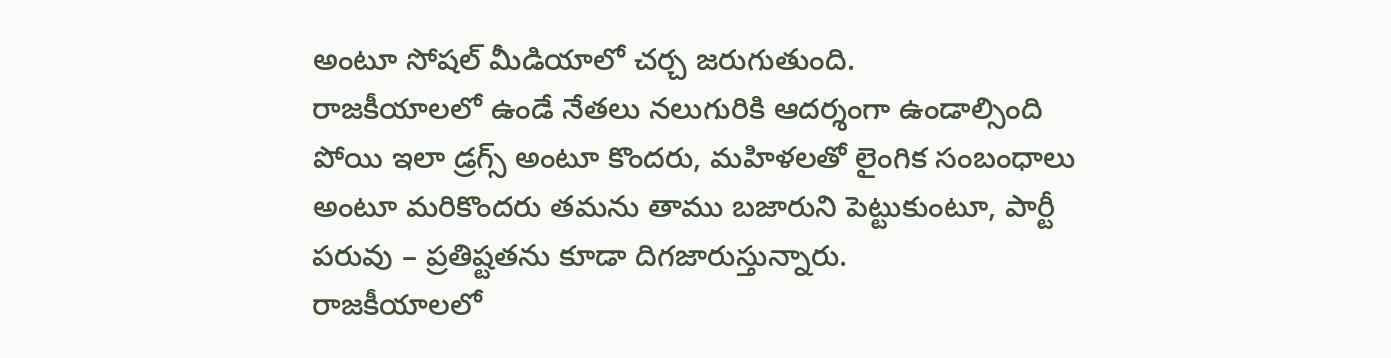అంటూ సోషల్ మీడియాలో చర్చ జరుగుతుంది.
రాజకీయాలలో ఉండే నేతలు నలుగురికి ఆదర్శంగా ఉండాల్సింది పోయి ఇలా డ్రగ్స్ అంటూ కొందరు, మహిళలతో లైంగిక సంబంధాలు అంటూ మరికొందరు తమను తాము బజారుని పెట్టుకుంటూ, పార్టీ పరువు – ప్రతిష్టతను కూడా దిగజారుస్తున్నారు.
రాజకీయాలలో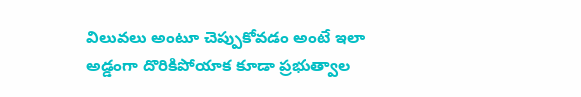విలువలు అంటూ చెప్పుకోవడం అంటే ఇలా అడ్డంగా దొరికిపోయాక కూడా ప్రభుత్వాల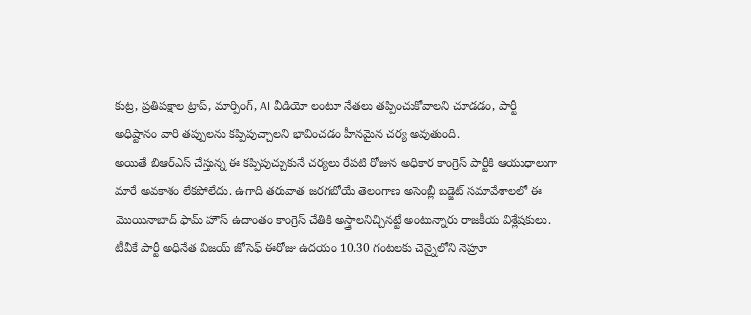కుట్ర, ప్రతిపక్షాల ట్రాప్, మార్పింగ్, AI వీడియో లంటూ నేతలు తప్పించుకోవాలని చూడడం, పార్టీ అధిష్టానం వారి తప్పులను కప్పిపుచ్చాలని భావించడం హీనమైన చర్య అవుతుంది.
అయితే బిఆర్ఎస్ చేస్తున్న ఈ కప్పిపుచ్చుకునే చర్యలు రేపటి రోజున అధికార కాంగ్రెస్ పార్టీకి ఆయుధాలుగా మారే అవకాశం లేకపోలేదు. ఉగాది తరువాత జరగబోయే తెలంగాణ అసెంబ్లీ బడ్జెట్ సమావేశాలలో ఈ మొయినాబాద్ ఫామ్ హౌస్ ఉదాంతం కాంగ్రెస్ చేతికి అస్త్రాలనిచ్చినట్టే అంటున్నారు రాజకీయ విశ్లేషకులు.
టీవీకే పార్టీ అధినేత విజయ్ జోసెఫ్ ఈరోజు ఉదయం 10.30 గంటలకు చెన్నైలోని నెహ్రూ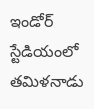ఇండోర్ స్టేడియంలో తమిళనాడు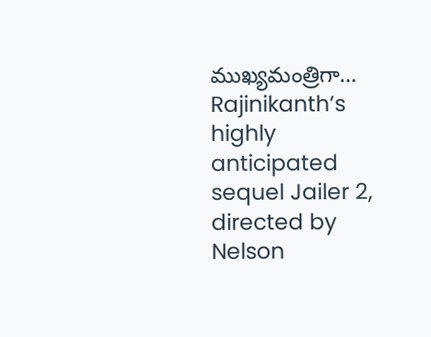ముఖ్యమంత్రిగా…
Rajinikanth’s highly anticipated sequel Jailer 2, directed by Nelson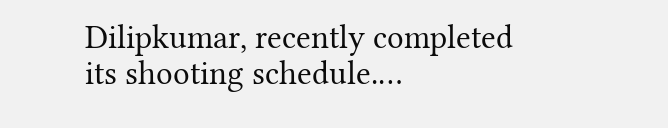Dilipkumar, recently completed its shooting schedule.…